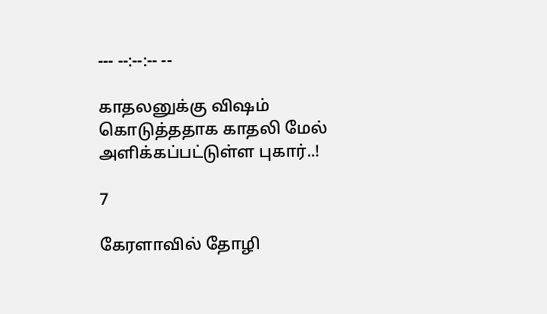--- --:--:-- --

காதலனுக்கு விஷம் கொடுத்ததாக காதலி மேல் அளிக்கப்பட்டுள்ள புகார்..!

7

கேரளாவில் தோழி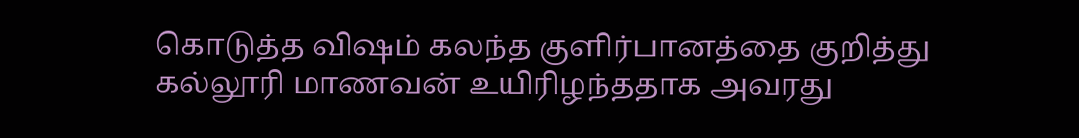கொடுத்த விஷம் கலந்த குளிர்பானத்தை குறித்து கல்லூரி மாணவன் உயிரிழந்ததாக அவரது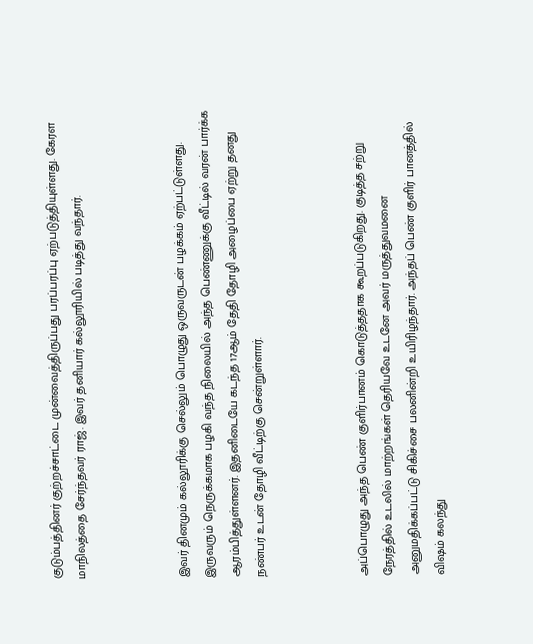குடும்பத்தினர் குற்றச்சாட்டை முன்வைத்திருப்பது பரப்பரப்பு ஏற்படுத்தியுள்ளது. கேரள மாநிலத்தை சேர்ந்தவர் ராஜ். இவர் தனியார் கல்லூரியில் படித்து வந்தார்.



இவர் தினமும் கல்லூரிக்கு செல்லும் பொழுது ஒருவருடன் பழக்கம் ஏற்பட்டுள்ளது. இருவரும் நெருக்கமாக பழகி வந்த நிலையில் அந்த பெண்ணுக்கு வீட்டில் வரன் பார்க்க ஆரம்பித்துள்ளனர். இதனிடையே கடந்த 17ஆம் தேதி தோழி அழைப்பை ஏற்று தனது நண்பர் உடன் தோழி வீட்டிற்கு சென்றுள்ளார்.



அப்பொழுது அந்த பெண் குளிர்பானம் கொடுத்ததாக கூறப்படுகிறது. குடித்த சற்று நேரத்தில் உடலில் மாற்றங்கள் தெரியவே உடனே அவர் மருத்துவமனை அனுமதிக்கப்பட்டு சிகிச்சை பலனின்றி உயிரிழந்தார். அந்தப் பெண் குளிர் பானத்தில் விஷம் கலந்து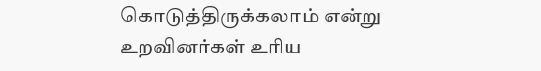கொடுத்திருக்கலாம் என்று உறவினர்கள் உரிய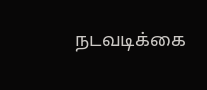நடவடிக்கை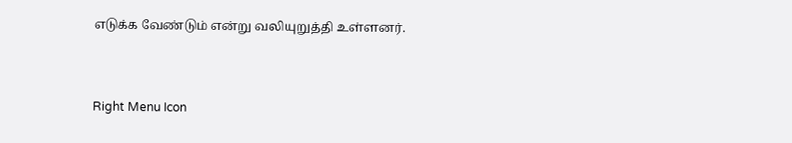எடுக்க வேண்டும் என்று வலியுறுத்தி உள்ளனர்.



Right Menu Icon